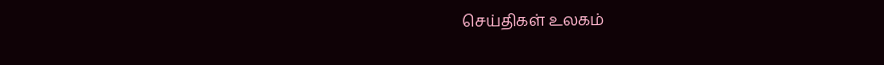செய்திகள் உலகம்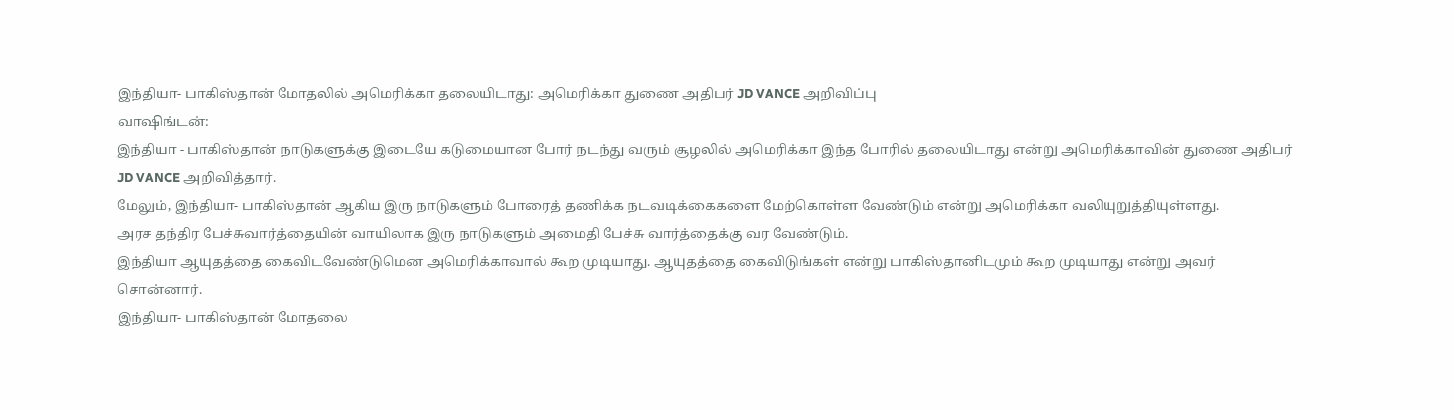இந்தியா- பாகிஸ்தான் மோதலில் அமெரிக்கா தலையிடாது: அமெரிக்கா துணை அதிபர் JD VANCE அறிவிப்பு
வாஷிங்டன்:
இந்தியா - பாகிஸ்தான் நாடுகளுக்கு இடையே கடுமையான போர் நடந்து வரும் சூழலில் அமெரிக்கா இந்த போரில் தலையிடாது என்று அமெரிக்காவின் துணை அதிபர் JD VANCE அறிவித்தார்.
மேலும், இந்தியா- பாகிஸ்தான் ஆகிய இரு நாடுகளும் போரைத் தணிக்க நடவடிக்கைகளை மேற்கொள்ள வேண்டும் என்று அமெரிக்கா வலியுறுத்தியுள்ளது.
அரச தந்திர பேச்சுவார்த்தையின் வாயிலாக இரு நாடுகளும் அமைதி பேச்சு வார்த்தைக்கு வர வேண்டும்.
இந்தியா ஆயுதத்தை கைவிடவேண்டுமென அமெரிக்காவால் கூற முடியாது. ஆயுதத்தை கைவிடுங்கள் என்று பாகிஸ்தானிடமும் கூற முடியாது என்று அவர் சொன்னார்.
இந்தியா- பாகிஸ்தான் மோதலை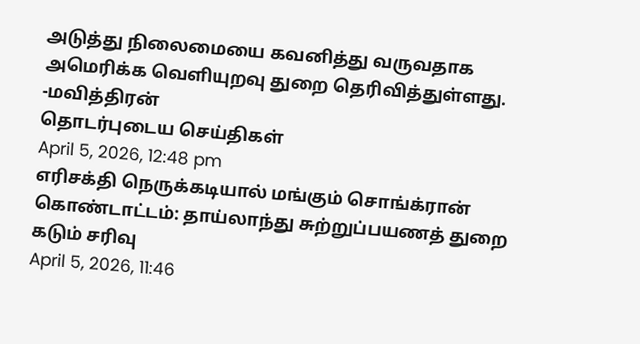அடுத்து நிலைமையை கவனித்து வருவதாக அமெரிக்க வெளியுறவு துறை தெரிவித்துள்ளது.
-மவித்திரன்
தொடர்புடைய செய்திகள்
April 5, 2026, 12:48 pm
எரிசக்தி நெருக்கடியால் மங்கும் சொங்க்ரான் கொண்டாட்டம்: தாய்லாந்து சுற்றுப்பயணத் துறை கடும் சரிவு
April 5, 2026, 11:46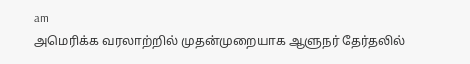am
அமெரிக்க வரலாற்றில் முதன்முறையாக ஆளுநர் தேர்தலில்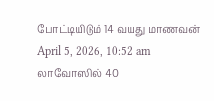போட்டியிடும் 14 வயது மாணவன்
April 5, 2026, 10:52 am
லாவோஸில் 40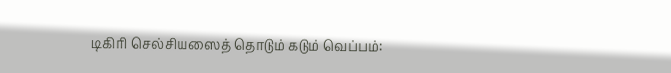டிகிரி செல்சியஸைத் தொடும் கடும் வெப்பம்: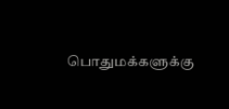பொதுமக்களுக்கு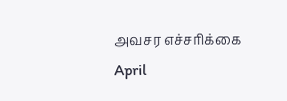அவசர எச்சரிக்கை
April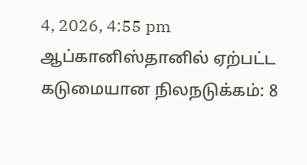4, 2026, 4:55 pm
ஆப்கானிஸ்தானில் ஏற்பட்ட கடுமையான நிலநடுக்கம்: 8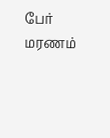பேர் மரணம்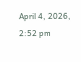April 4, 2026, 2:52 pm